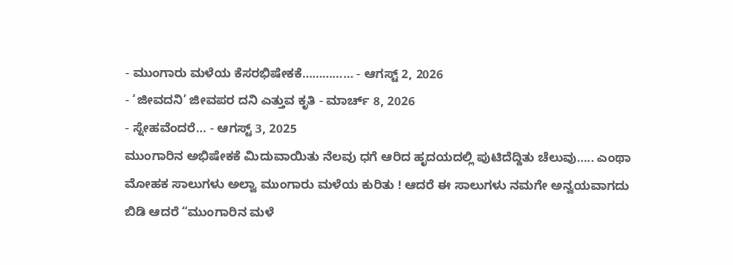- ಮುಂಗಾರು ಮಳೆಯ ಕೆಸರಭಿಷೇಕಕೆ…………… - ಆಗಸ್ಟ್ 2, 2026
- ‘ಜೀವದನಿ’ ಜೀವಪರ ದನಿ ಎತ್ತುವ ಕೃತಿ - ಮಾರ್ಚ್ 8, 2026
- ಸ್ನೇಹವೆಂದರೆ… - ಆಗಸ್ಟ್ 3, 2025
ಮುಂಗಾರಿನ ಅಭಿಷೇಕಕೆ ಮಿದುವಾಯಿತು ನೆಲವು ಧಗೆ ಆರಿದ ಹೃದಯದಲ್ಲಿ ಪುಟಿದೆದ್ದಿತು ಚೆಲುವು….. ಎಂಥಾ ಮೋಹಕ ಸಾಲುಗಳು ಅಲ್ವಾ ಮುಂಗಾರು ಮಳೆಯ ಕುರಿತು ! ಆದರೆ ಈ ಸಾಲುಗಳು ನಮಗೇ ಅನ್ವಯವಾಗದು ಬಿಡಿ ಆದರೆ “ಮುಂಗಾರಿನ ಮಳೆ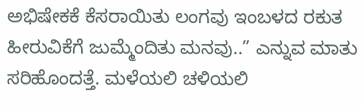ಅಭಿಷೇಕಕೆ ಕೆಸರಾಯಿತು ಲಂಗವು ಇಂಬಳದ ರಕುತ ಹೀರುವಿಕೆಗೆ ಜುಮ್ಮೆಂದಿತು ಮನವು..” ಎನ್ನುವ ಮಾತು ಸರಿಹೊಂದತ್ತೆ. ಮಳೆಯಲಿ ಚಳಿಯಲಿ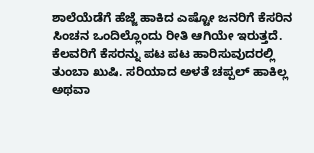ಶಾಲೆಯೆಡೆಗೆ ಹೆಜ್ಜೆ ಹಾಕಿದ ಎಷ್ಟೋ ಜನರಿಗೆ ಕೆಸರಿನ ಸಿಂಚನ ಒಂದಿಲ್ಲೊಂದು ರೀತಿ ಆಗಿಯೇ ಇರುತ್ತದೆ. ಕೆಲವರಿಗೆ ಕೆಸರನ್ನು ಪಟ ಪಟ ಹಾರಿಸುವುದರಲ್ಲಿ ತುಂಬಾ ಖುಷಿ. ಸರಿಯಾದ ಅಳತೆ ಚಪ್ಪಲ್ ಹಾಕಿಲ್ಲ ಅಥವಾ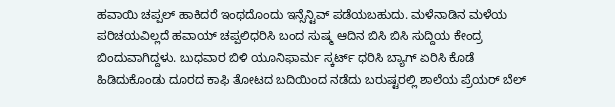ಹವಾಯಿ ಚಪ್ಪಲ್ ಹಾಕಿದರೆ ಇಂಥದೊಂದು ಇನ್ಸೆನ್ಟಿವ್ ಪಡೆಯಬಹುದು. ಮಳೆನಾಡಿನ ಮಳೆಯ ಪರಿಚಯವಿಲ್ಲದೆ ಹವಾಯ್ ಚಪ್ಪಲಿಧರಿಸಿ ಬಂದ ಸುಷ್ಮ ಆದಿನ ಬಿಸಿ ಬಿಸಿ ಸುದ್ದಿಯ ಕೇಂದ್ರ ಬಿಂದುವಾಗಿದ್ದಳು. ಬುಧವಾರ ಬಿಳಿ ಯೂನಿಫಾರ್ಮ ಸ್ಕರ್ಟ್ ಧರಿಸಿ ಬ್ಯಾಗ್ ಏರಿಸಿ ಕೊಡೆ ಹಿಡಿದುಕೊಂಡು ದೂರದ ಕಾಫಿ ತೋಟದ ಬದಿಯಿಂದ ನಡೆದು ಬರುಷ್ಟರಲ್ಲಿ ಶಾಲೆಯ ಪ್ರೆಯರ್ ಬೆಲ್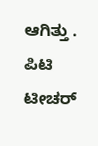ಆಗಿತ್ತು . ಪಿಟಿ ಟೀಚರ್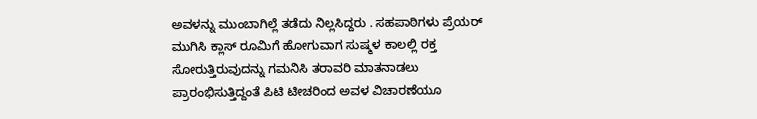ಅವಳನ್ನು ಮುಂಬಾಗಿಲ್ಲೆ ತಡೆದು ನಿಲ್ಲಸಿದ್ದರು . ಸಹಪಾಠಿಗಳು ಪ್ರೆಯರ್ ಮುಗಿಸಿ ಕ್ಲಾಸ್ ರೂಮಿಗೆ ಹೋಗುವಾಗ ಸುಷ್ಮಳ ಕಾಲಲ್ಲಿ ರಕ್ತ ಸೋರುತ್ತಿರುವುದನ್ನು ಗಮನಿಸಿ ತರಾವರಿ ಮಾತನಾಡಲು ಪ್ರಾರಂಭಿಸುತ್ತಿದ್ದಂತೆ ಪಿಟಿ ಟೀಚರಿಂದ ಅವಳ ವಿಚಾರಣೆಯೂ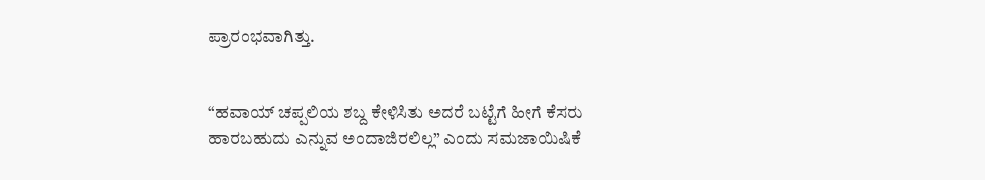ಪ್ರಾರಂಭವಾಗಿತ್ತು.


“ಹವಾಯ್ ಚಪ್ಪಲಿಯ ಶಬ್ದ ಕೇಳಿಸಿತು ಅದರೆ ಬಟ್ಟೆಗೆ ಹೀಗೆ ಕೆಸರು ಹಾರಬಹುದು ಎನ್ನುವ ಅಂದಾಜಿರಲಿಲ್ಲ” ಎಂದು ಸಮಜಾಯಿಷಿಕೆ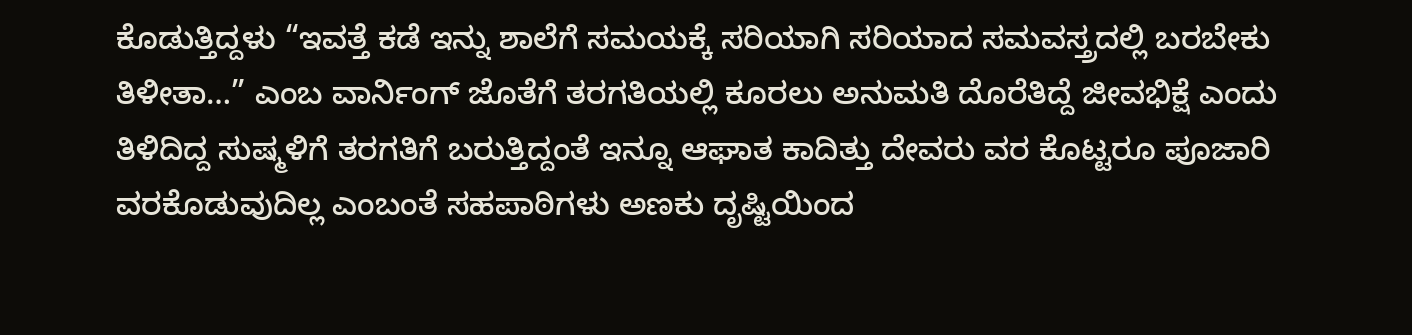ಕೊಡುತ್ತಿದ್ದಳು “ಇವತ್ತೆ ಕಡೆ ಇನ್ನು ಶಾಲೆಗೆ ಸಮಯಕ್ಕೆ ಸರಿಯಾಗಿ ಸರಿಯಾದ ಸಮವಸ್ತ್ರದಲ್ಲಿ ಬರಬೇಕು ತಿಳೀತಾ…” ಎಂಬ ವಾರ್ನಿಂಗ್ ಜೊತೆಗೆ ತರಗತಿಯಲ್ಲಿ ಕೂರಲು ಅನುಮತಿ ದೊರೆತಿದ್ದೆ ಜೀವಭಿಕ್ಷೆ ಎಂದು ತಿಳಿದಿದ್ದ ಸುಷ್ಮಳಿಗೆ ತರಗತಿಗೆ ಬರುತ್ತಿದ್ದಂತೆ ಇನ್ನೂ ಆಘಾತ ಕಾದಿತ್ತು ದೇವರು ವರ ಕೊಟ್ಟರೂ ಪೂಜಾರಿ ವರಕೊಡುವುದಿಲ್ಲ ಎಂಬಂತೆ ಸಹಪಾಠಿಗಳು ಅಣಕು ದೃಷ್ಟಿಯಿಂದ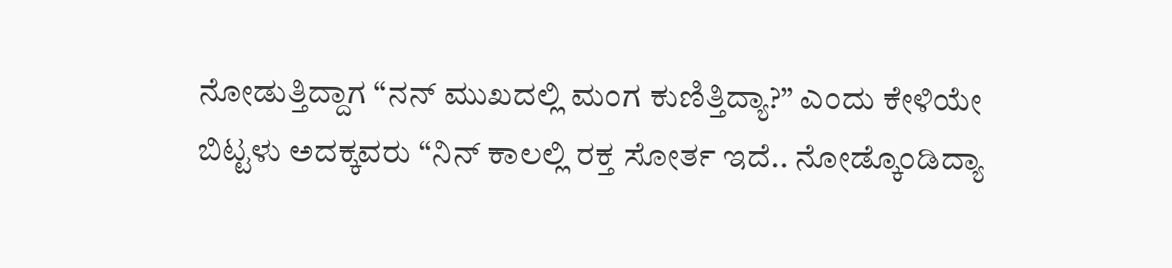ನೋಡುತ್ತಿದ್ದಾಗ “ನನ್ ಮುಖದಲ್ಲಿ ಮಂಗ ಕುಣಿತ್ತಿದ್ಯಾ?” ಎಂದು ಕೇಳಿಯೇ ಬಿಟ್ಟಳು ಅದಕ್ಕವರು “ನಿನ್ ಕಾಲಲ್ಲಿ ರಕ್ತ ಸೋರ್ತ ಇದೆ.. ನೋಡ್ಕೊಂಡಿದ್ಯಾ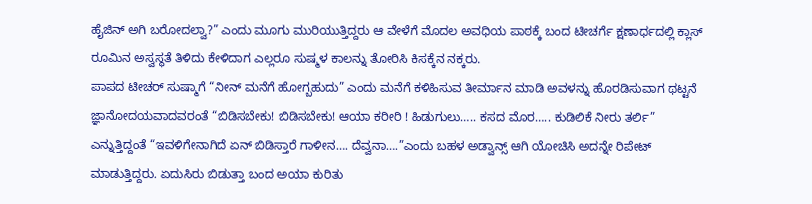ಹೈಜಿನ್ ಅಗಿ ಬರೋದಲ್ವಾ?” ಎಂದು ಮೂಗು ಮುರಿಯುತ್ತಿದ್ದರು ಆ ವೇಳೆಗೆ ಮೊದಲ ಅವಧಿಯ ಪಾಠಕ್ಕೆ ಬಂದ ಟೀಚರ್ಗೆ ಕ್ಷಣಾರ್ಧದಲ್ಲಿ ಕ್ಲಾಸ್ ರೂಮಿನ ಅಸ್ವಸ್ಥತೆ ತಿಳಿದು ಕೇಳಿದಾಗ ಎಲ್ಲರೂ ಸುಷ್ಮಳ ಕಾಲನ್ನು ತೋರಿಸಿ ಕಿಸಕ್ಕೆನ ನಕ್ಕರು.
ಪಾಪದ ಟೀಚರ್ ಸುಷ್ಮಾಗೆ “ನೀನ್ ಮನೆಗೆ ಹೋಗ್ಬಹುದು” ಎಂದು ಮನೆಗೆ ಕಳಿಹಿಸುವ ತೀರ್ಮಾನ ಮಾಡಿ ಅವಳನ್ನು ಹೊರಡಿಸುವಾಗ ಥಟ್ಟನೆ ಜ್ಞಾನೋದಯವಾದವರಂತೆ “ಬಿಡಿಸಬೇಕು! ಬಿಡಿಸಬೇಕು! ಆಯಾ ಕರೀರಿ ! ಹಿಡುಗುಲು….. ಕಸದ ಮೊರ….. ಕುಡಿಲಿಕೆ ನೀರು ತರ್ಲಿ” ಎನ್ನುತ್ತಿದ್ದಂತೆ “ಇವಳಿಗೇನಾಗಿದೆ ಏನ್ ಬಿಡಿಸ್ತಾರೆ ಗಾಳೀನ…. ದೆವ್ವನಾ….”ಎಂದು ಬಹಳ ಅಡ್ವಾನ್ಸ್ ಆಗಿ ಯೋಚಿಸಿ ಅದನ್ನೇ ರಿಪೇಟ್ ಮಾಡುತ್ತಿದ್ದರು. ಏದುಸಿರು ಬಿಡುತ್ತಾ ಬಂದ ಅಯಾ ಕುರಿತು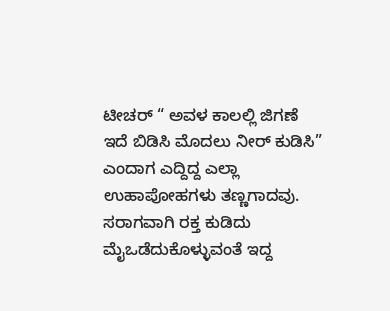ಟೀಚರ್ “ ಅವಳ ಕಾಲಲ್ಲಿ ಜಿಗಣೆ ಇದೆ ಬಿಡಿಸಿ ಮೊದಲು ನೀರ್ ಕುಡಿಸಿ” ಎಂದಾಗ ಎದ್ದಿದ್ದ ಎಲ್ಲಾ ಉಹಾಪೋಹಗಳು ತಣ್ಣಗಾದವು. ಸರಾಗವಾಗಿ ರಕ್ತ ಕುಡಿದು ಮೈಒಡೆದುಕೊಳ್ಳುವಂತೆ ಇದ್ದ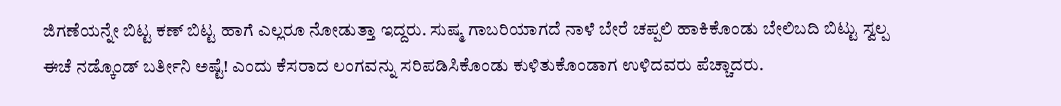ಜಿಗಣೆಯನ್ನೇ ಬಿಟ್ಟ ಕಣ್ ಬಿಟ್ಟ ಹಾಗೆ ಎಲ್ಲರೂ ನೋಡುತ್ತಾ ಇದ್ದರು. ಸುಷ್ಮ ಗಾಬರಿಯಾಗದೆ ನಾಳೆ ಬೇರೆ ಚಪ್ಪಲಿ ಹಾಕಿಕೊಂಡು ಬೇಲಿಬದಿ ಬಿಟ್ಟು ಸ್ವಲ್ಪ ಈಚೆ ನಡ್ಕೊಂಡ್ ಬರ್ತೀನಿ ಅಷ್ಟೆ! ಎಂದು ಕೆಸರಾದ ಲಂಗವನ್ನು ಸರಿಪಡಿಸಿಕೊಂಡು ಕುಳಿತುಕೊಂಡಾಗ ಉಳಿದವರು ಪೆಚ್ಚಾದರು.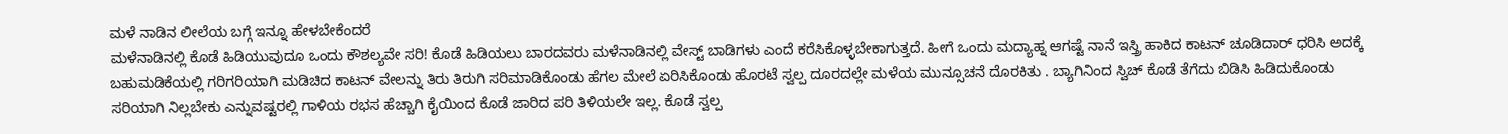ಮಳೆ ನಾಡಿನ ಲೀಲೆಯ ಬಗ್ಗೆ ಇನ್ನೂ ಹೇಳಬೇಕೆಂದರೆ
ಮಳೆನಾಡಿನಲ್ಲಿ ಕೊಡೆ ಹಿಡಿಯುವುದೂ ಒಂದು ಕೌಶಲ್ಯವೇ ಸರಿ! ಕೊಡೆ ಹಿಡಿಯಲು ಬಾರದವರು ಮಳೆನಾಡಿನಲ್ಲಿ ವೇಸ್ಟ್ ಬಾಡಿಗಳು ಎಂದೆ ಕರೆಸಿಕೊಳ್ಳಬೇಕಾಗುತ್ತದೆ. ಹೀಗೆ ಒಂದು ಮದ್ಯಾಹ್ನ ಆಗಷ್ಟೆ ನಾನೆ ಇಸ್ತ್ರಿ ಹಾಕಿದ ಕಾಟನ್ ಚೂಡಿದಾರ್ ಧರಿಸಿ ಅದಕ್ಕೆ ಬಹುಮಡಿಕೆಯಲ್ಲಿ ಗರಿಗರಿಯಾಗಿ ಮಡಿಚಿದ ಕಾಟನ್ ವೇಲನ್ನು ತಿರು ತಿರುಗಿ ಸರಿಮಾಡಿಕೊಂಡು ಹೆಗಲ ಮೇಲೆ ಏರಿಸಿಕೊಂಡು ಹೊರಟೆ ಸ್ವಲ್ಪ ದೂರದಲ್ಲೇ ಮಳೆಯ ಮುನ್ಸೂಚನೆ ದೊರಕಿತು . ಬ್ಯಾಗಿನಿಂದ ಸ್ವಿಚ್ ಕೊಡೆ ತೆಗೆದು ಬಿಡಿಸಿ ಹಿಡಿದುಕೊಂಡು ಸರಿಯಾಗಿ ನಿಲ್ಲಬೇಕು ಎನ್ನುವಷ್ಟರಲ್ಲಿ ಗಾಳಿಯ ರಭಸ ಹೆಚ್ಚಾಗಿ ಕೈಯಿಂದ ಕೊಡೆ ಜಾರಿದ ಪರಿ ತಿಳಿಯಲೇ ಇಲ್ಲ. ಕೊಡೆ ಸ್ವಲ್ಪ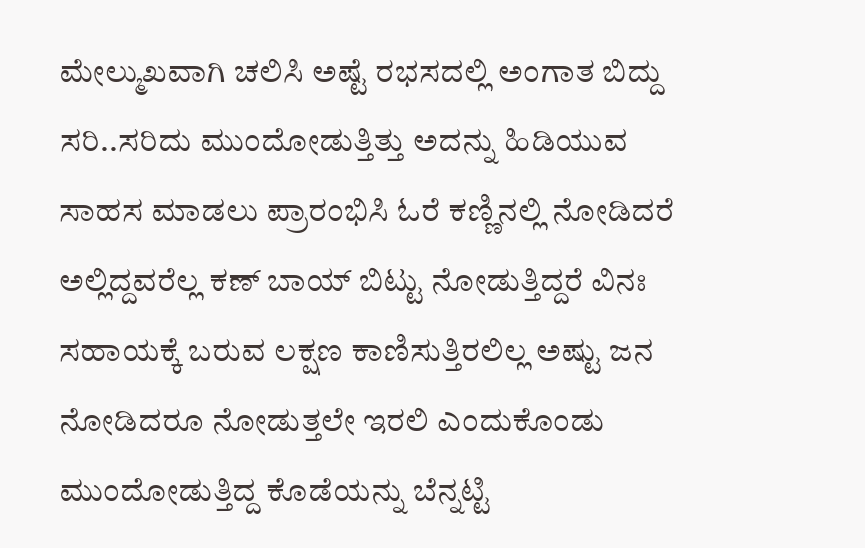ಮೇಲ್ಮುಖವಾಗಿ ಚಲಿಸಿ ಅಷ್ಟೆ ರಭಸದಲ್ಲಿ ಅಂಗಾತ ಬಿದ್ದು ಸರಿ..ಸರಿದು ಮುಂದೋಡುತ್ತಿತ್ತು ಅದನ್ನು ಹಿಡಿಯುವ ಸಾಹಸ ಮಾಡಲು ಪ್ರಾರಂಭಿಸಿ ಓರೆ ಕಣ್ಣಿನಲ್ಲಿ ನೋಡಿದರೆ ಅಲ್ಲಿದ್ದವರೆಲ್ಲ ಕಣ್ ಬಾಯ್ ಬಿಟ್ಟು ನೋಡುತ್ತಿದ್ದರೆ ವಿನಃ ಸಹಾಯಕ್ಕೆ ಬರುವ ಲಕ್ಷಣ ಕಾಣಿಸುತ್ತಿರಲಿಲ್ಲ ಅಷ್ಟು ಜನ ನೋಡಿದರೂ ನೋಡುತ್ತಲೇ ಇರಲಿ ಎಂದುಕೊಂಡು ಮುಂದೋಡುತ್ತಿದ್ದ ಕೊಡೆಯನ್ನು ಬೆನ್ನಟ್ಟಿ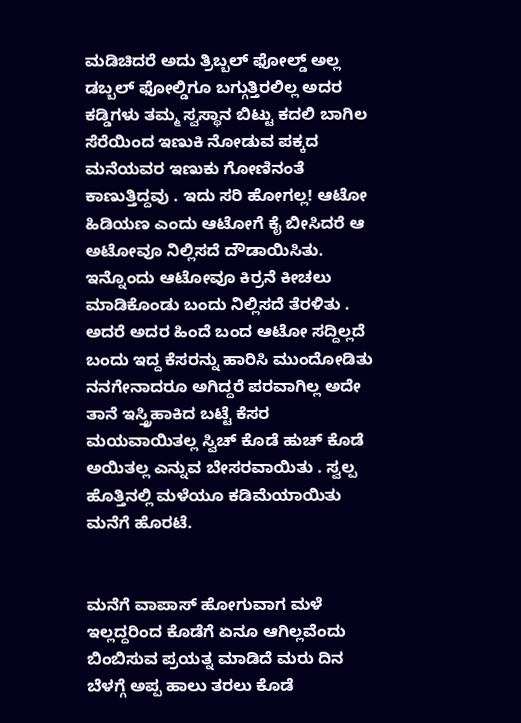ಮಡಿಚಿದರೆ ಅದು ತ್ರಿಬ್ಬಲ್ ಫೋಲ್ಡ್ ಅಲ್ಲ ಡಬ್ಬಲ್ ಫೋಲ್ಡಿಗೂ ಬಗ್ಗುತ್ತಿರಲಿಲ್ಲ ಅದರ ಕಡ್ಡಿಗಳು ತಮ್ಮ ಸ್ವಸ್ಥಾನ ಬಿಟ್ಟು ಕದಲಿ ಬಾಗಿಲ ಸೆರೆಯಿಂದ ಇಣುಕಿ ನೋಡುವ ಪಕ್ಕದ ಮನೆಯವರ ಇಣುಕು ಗೋಣಿನಂತೆ ಕಾಣುತ್ತಿದ್ದವು . ಇದು ಸರಿ ಹೋಗಲ್ಲ! ಆಟೋ ಹಿಡಿಯಣ ಎಂದು ಆಟೋಗೆ ಕೈ ಬೀಸಿದರೆ ಆ ಅಟೋವೂ ನಿಲ್ಲಿಸದೆ ದೌಡಾಯಿಸಿತು. ಇನ್ನೊಂದು ಆಟೋವೂ ಕಿರ್ರನೆ ಕೀಚಲು ಮಾಡಿಕೊಂಡು ಬಂದು ನಿಲ್ಲಿಸದೆ ತೆರಳಿತು . ಅದರೆ ಅದರ ಹಿಂದೆ ಬಂದ ಆಟೋ ಸದ್ದಿಲ್ಲದೆ ಬಂದು ಇದ್ದ ಕೆಸರನ್ನು ಹಾರಿಸಿ ಮುಂದೋಡಿತು ನನಗೇನಾದರೂ ಅಗಿದ್ದರೆ ಪರವಾಗಿಲ್ಲ ಅದೇ ತಾನೆ ಇಸ್ತ್ರಿಹಾಕಿದ ಬಟ್ಟೆ ಕೆಸರ ಮಯವಾಯಿತಲ್ಲ ಸ್ವಿಚ್ ಕೊಡೆ ಹುಚ್ ಕೊಡೆ ಅಯಿತಲ್ಲ ಎನ್ನುವ ಬೇಸರವಾಯಿತು . ಸ್ವಲ್ಪ ಹೊತ್ತಿನಲ್ಲಿ ಮಳೆಯೂ ಕಡಿಮೆಯಾಯಿತು ಮನೆಗೆ ಹೊರಟೆ.


ಮನೆಗೆ ವಾಪಾಸ್ ಹೋಗುವಾಗ ಮಳೆ ಇಲ್ಲದ್ದರಿಂದ ಕೊಡೆಗೆ ಏನೂ ಆಗಿಲ್ಲವೆಂದು ಬಿಂಬಿಸುವ ಪ್ರಯತ್ನ ಮಾಡಿದೆ ಮರು ದಿನ ಬೆಳಗ್ಗೆ ಅಪ್ಪ ಹಾಲು ತರಲು ಕೊಡೆ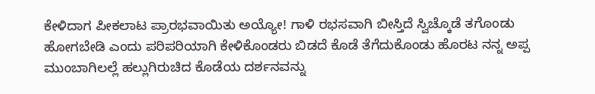ಕೇಳಿದಾಗ ಪೀಕಲಾಟ ಪ್ರಾರಭವಾಯಿತು ಅಯ್ಯೋ! ಗಾಳಿ ರಭಸವಾಗಿ ಬೀಸ್ತಿದೆ ಸ್ವಿಚ್ಕೊಡೆ ತಗೊಂಡು ಹೋಗಬೇಡಿ ಎಂದು ಪರಿಪರಿಯಾಗಿ ಕೇಳಿಕೊಂಡರು ಬಿಡದೆ ಕೊಡೆ ತೆಗೆದುಕೊಂಡು ಹೊರಟ ನನ್ನ ಅಪ್ಪ ಮುಂಬಾಗಿಲಲ್ಲೆ ಹಲ್ಲುಗಿರುಚಿದ ಕೊಡೆಯ ದರ್ಶನವನ್ನು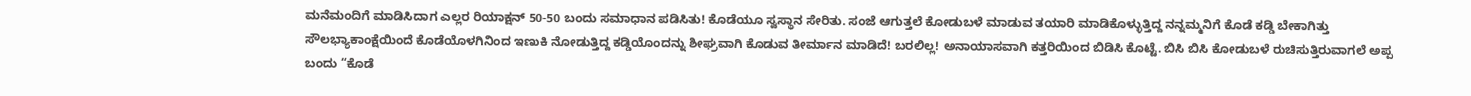ಮನೆಮಂದಿಗೆ ಮಾಡಿಸಿದಾಗ ಎಲ್ಲರ ರಿಯಾಕ್ಷನ್ 50-50 ಬಂದು ಸಮಾಧಾನ ಪಡಿಸಿತು! ಕೊಡೆಯೂ ಸ್ವಸ್ಥಾನ ಸೇರಿತು. ಸಂಜೆ ಆಗುತ್ತಲೆ ಕೋಡುಬಳೆ ಮಾಡುವ ತಯಾರಿ ಮಾಡಿಕೊಳ್ಳುತ್ತಿದ್ದ ನನ್ನಮ್ಮನಿಗೆ ಕೊಡೆ ಕಡ್ಡಿ ಬೇಕಾಗಿತ್ತು ಸೌಲಭ್ಯಾಕಾಂಕ್ಷೆಯಿಂದೆ ಕೊಡೆಯೊಳಗಿನಿಂದ ಇಣುಕಿ ನೋಡುತ್ತಿದ್ದ ಕಡ್ಡಿಯೊಂದನ್ನು ಶೀಘ್ರವಾಗಿ ಕೊಡುವ ತೀರ್ಮಾನ ಮಾಡಿದೆ! ಬರಲಿಲ್ಲ! ಅನಾಯಾಸವಾಗಿ ಕತ್ತರಿಯಿಂದ ಬಿಡಿಸಿ ಕೊಟ್ಟೆ. ಬಿಸಿ ಬಿಸಿ ಕೋಡುಬಳೆ ರುಚಿಸುತ್ತಿರುವಾಗಲೆ ಅಪ್ಪ ಬಂದು “ಕೊಡೆ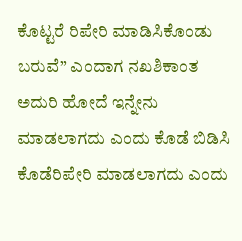ಕೊಟ್ಟರೆ ರಿಪೇರಿ ಮಾಡಿಸಿಕೊಂಡು ಬರುವೆ” ಎಂದಾಗ ನಖಶಿಕಾಂತ ಅದುರಿ ಹೋದೆ ಇನ್ನೇನು ಮಾಡಲಾಗದು ಎಂದು ಕೊಡೆ ಬಿಡಿಸಿ ಕೊಡೆರಿಪೇರಿ ಮಾಡಲಾಗದು ಎಂದು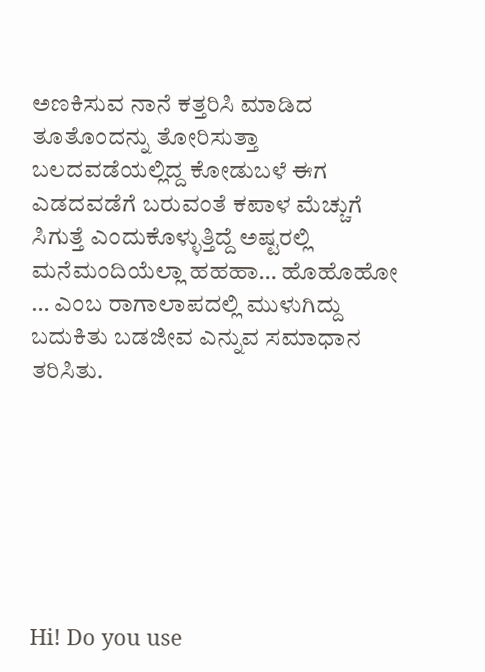ಅಣಕಿಸುವ ನಾನೆ ಕತ್ತರಿಸಿ ಮಾಡಿದ ತೂತೊಂದನ್ನು ತೋರಿಸುತ್ತಾ ಬಲದವಡೆಯಲ್ಲಿದ್ದ ಕೋಡುಬಳೆ ಈಗ ಎಡದವಡೆಗೆ ಬರುವಂತೆ ಕಪಾಳ ಮೆಚ್ಚುಗೆ ಸಿಗುತ್ತೆ ಎಂದುಕೊಳ್ಳುತ್ತಿದ್ದೆ ಅಷ್ಟರಲ್ಲಿ ಮನೆಮಂದಿಯೆಲ್ಲಾ ಹಹಹಾ… ಹೊಹೊಹೋ … ಎಂಬ ರಾಗಾಲಾಪದಲ್ಲಿ ಮುಳುಗಿದ್ದು ಬದುಕಿತು ಬಡಜೀವ ಎನ್ನುವ ಸಮಾಧಾನ ತರಿಸಿತು.







Hi! Do you use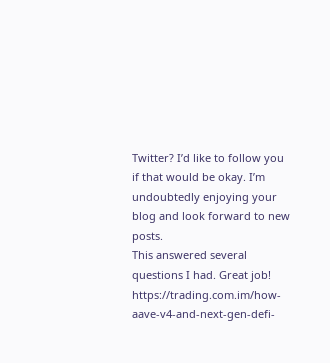Twitter? I’d like to follow you
if that would be okay. I’m undoubtedly enjoying your
blog and look forward to new posts.
This answered several questions I had. Great job! https://trading.com.im/how-aave-v4-and-next-gen-defi-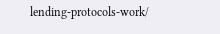lending-protocols-work/